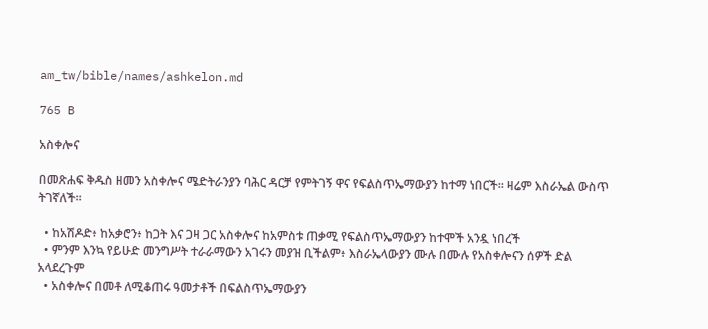am_tw/bible/names/ashkelon.md

765 B

አስቀሎና

በመጽሐፍ ቅዱስ ዘመን አስቀሎና ሜድትራንያን ባሕር ዳርቻ የምትገኝ ዋና የፍልስጥኤማውያን ከተማ ነበርች። ዛሬም እስራኤል ውስጥ ትገኛለች።

  • ከአሽዶድ፥ ከአቃሮን፥ ከጋት እና ጋዛ ጋር አስቀሎና ከአምስቱ ጠቃሚ የፍልስጥኤማውያን ከተሞች አንዷ ነበረች
  • ምንም እንኳ የይሁድ መንግሥት ተራራማውን አገሩን መያዝ ቢችልም፥ እስራኤላውያን ሙሉ በሙሉ የአስቀሎናን ሰዎች ድል አላደረጉም
  • አስቀሎና በመቶ ለሚቆጠሩ ዓመታቶች በፍልስጥኤማውያን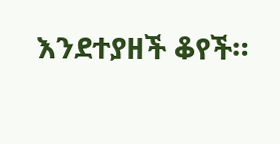እንደተያዘች ቆየች።